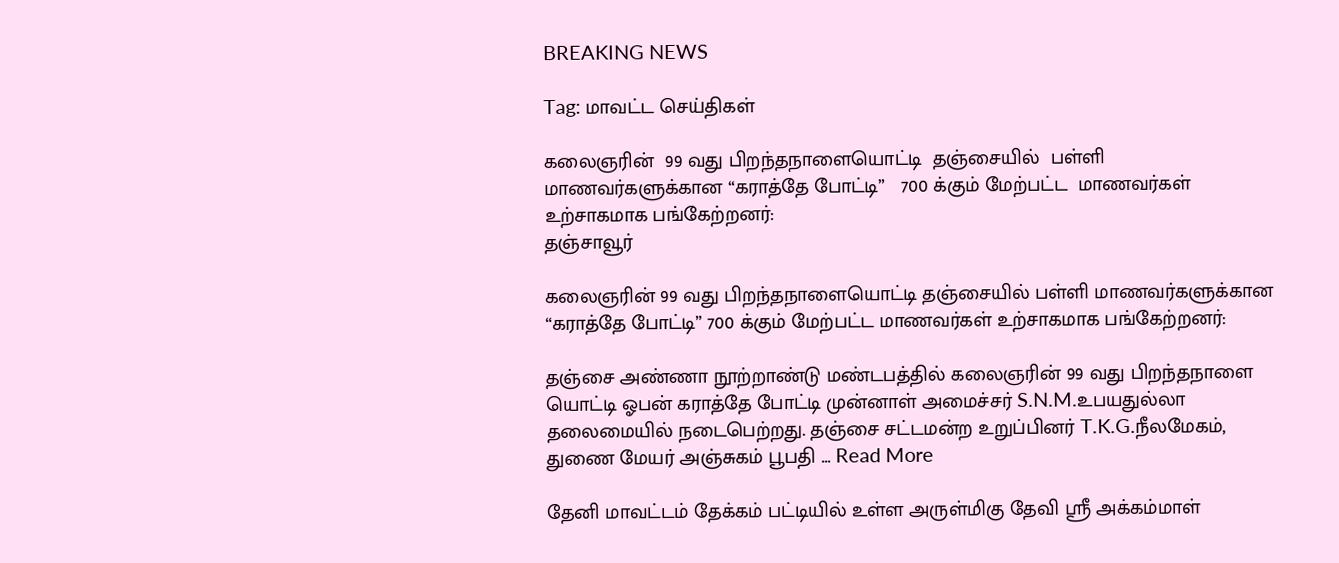BREAKING NEWS

Tag: மாவட்ட செய்திகள்

கலைஞரின்  99 வது பிறந்தநாளையொட்டி  தஞ்சையில்  பள்ளி மாணவர்களுக்கான “கராத்தே போட்டி”   700 க்கும் மேற்பட்ட  மாணவர்கள் உற்சாகமாக பங்கேற்றனர்:
தஞ்சாவூர்

கலைஞரின் 99 வது பிறந்தநாளையொட்டி தஞ்சையில் பள்ளி மாணவர்களுக்கான “கராத்தே போட்டி” 700 க்கும் மேற்பட்ட மாணவர்கள் உற்சாகமாக பங்கேற்றனர்:

தஞ்சை அண்ணா நூற்றாண்டு மண்டபத்தில் கலைஞரின் 99 வது பிறந்தநாளை யொட்டி ஓபன் கராத்தே போட்டி முன்னாள் அமைச்சர் S.N.M.உபயதுல்லா தலைமையில் நடைபெற்றது. தஞ்சை சட்டமன்ற உறுப்பினர் T.K.G.நீலமேகம், துணை மேயர் அஞ்சுகம் பூபதி ... Read More

தேனி மாவட்டம் தேக்கம் பட்டியில் உள்ள அருள்மிகு தேவி ஸ்ரீ அக்கம்மாள்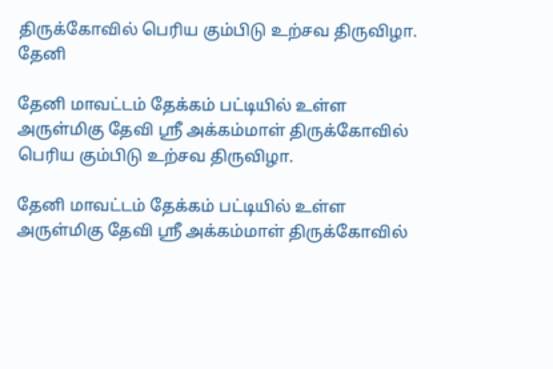திருக்கோவில் பெரிய கும்பிடு உற்சவ திருவிழா.
தேனி

தேனி மாவட்டம் தேக்கம் பட்டியில் உள்ள அருள்மிகு தேவி ஸ்ரீ அக்கம்மாள் திருக்கோவில் பெரிய கும்பிடு உற்சவ திருவிழா.

தேனி மாவட்டம் தேக்கம் பட்டியில் உள்ள அருள்மிகு தேவி ஸ்ரீ அக்கம்மாள் திருக்கோவில்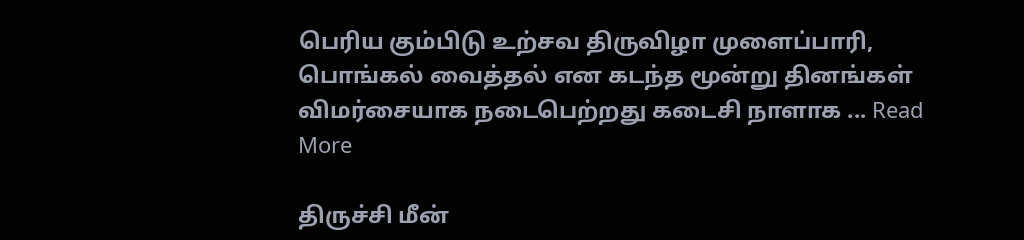பெரிய கும்பிடு உற்சவ திருவிழா முளைப்பாரி, பொங்கல் வைத்தல் என கடந்த மூன்று தினங்கள் விமர்சையாக நடைபெற்றது கடைசி நாளாக ... Read More

திருச்சி மீன்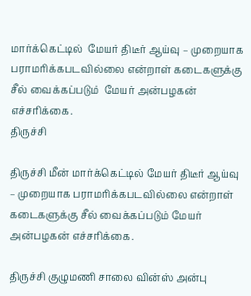மார்க்கெட்டில்  மேயர் திடீர் ஆய்வு – முறையாக பராமரிக்கபடவில்லை என்றாள் கடைகளுக்கு சீல் வைக்கப்படும்  மேயர் அன்பழகன் எச்சரிக்கை.
திருச்சி

திருச்சி மீன் மார்க்கெட்டில் மேயர் திடீர் ஆய்வு – முறையாக பராமரிக்கபடவில்லை என்றாள் கடைகளுக்கு சீல் வைக்கப்படும் மேயர் அன்பழகன் எச்சரிக்கை.

திருச்சி குழுமணி சாலை வின்ஸ் அன்பு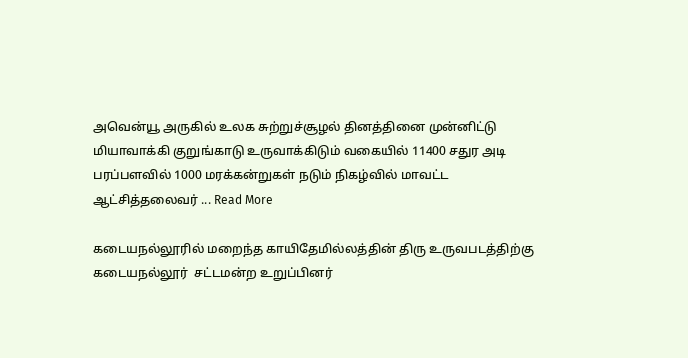அவென்யூ அருகில் உலக சுற்றுச்சூழல் தினத்தினை முன்னிட்டு மியாவாக்கி குறுங்காடு உருவாக்கிடும் வகையில் 11400 சதுர அடி பரப்பளவில் 1000 மரக்கன்றுகள் நடும் நிகழ்வில் மாவட்ட ஆட்சித்தலைவர் ... Read More

கடையநல்லூரில் மறைந்த காயிதேமில்லத்தின் திரு உருவபடத்திற்கு கடையநல்லூர்  சட்டமன்ற உறுப்பினர்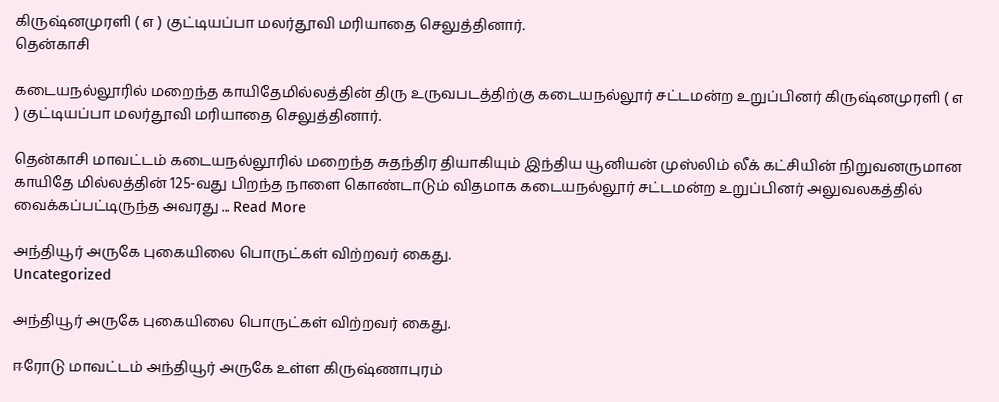கிருஷ்னமுரளி ( எ ) குட்டியப்பா மலர்தூவி மரியாதை செலுத்தினார்.
தென்காசி

கடையநல்லூரில் மறைந்த காயிதேமில்லத்தின் திரு உருவபடத்திற்கு கடையநல்லூர் சட்டமன்ற உறுப்பினர் கிருஷ்னமுரளி ( எ ) குட்டியப்பா மலர்தூவி மரியாதை செலுத்தினார்.

தென்காசி மாவட்டம் கடையநல்லூரில் மறைந்த சுதந்திர தியாகியும் இந்திய யூனியன் முஸ்லிம் லீக் கட்சியின் நிறுவனருமான காயிதே மில்லத்தின் 125-வது பிறந்த நாளை கொண்டாடும் விதமாக கடையநல்லூர் சட்டமன்ற உறுப்பினர் அலுவலகத்தில் வைக்கப்பட்டிருந்த அவரது ... Read More

அந்தியூர் அருகே புகையிலை பொருட்கள் விற்றவர் கைது.
Uncategorized

அந்தியூர் அருகே புகையிலை பொருட்கள் விற்றவர் கைது.

ஈரோடு மாவட்டம் அந்தியூர் அருகே உள்ள கிருஷ்ணாபுரம்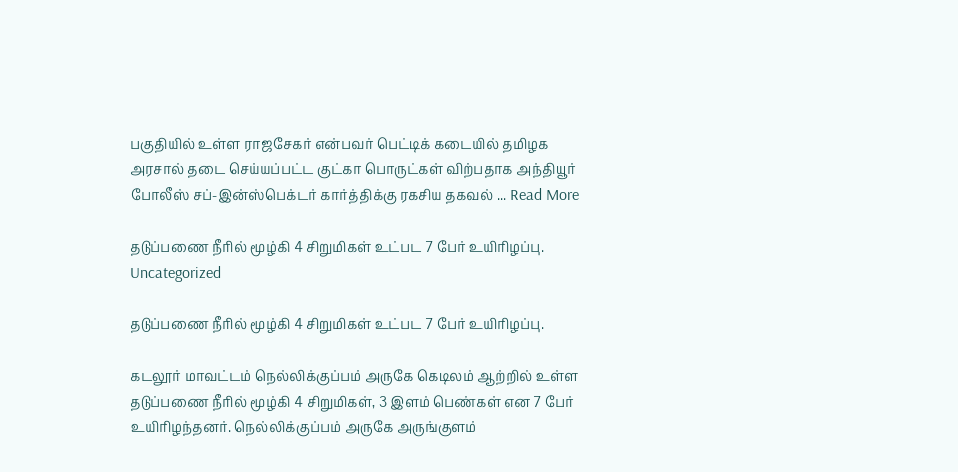பகுதியில் உள்ள ராஜசேகர் என்பவர் பெட்டிக் கடையில் தமிழக அரசால் தடை செய்யப்பட்ட குட்கா பொருட்கள் விற்பதாக அந்தியூர் போலீஸ் சப்-இன்ஸ்பெக்டர் கார்த்திக்கு ரகசிய தகவல் ... Read More

தடுப்பணை நீரில் மூழ்கி 4 சிறுமிகள் உட்பட 7 பேர் உயிரிழப்பு.
Uncategorized

தடுப்பணை நீரில் மூழ்கி 4 சிறுமிகள் உட்பட 7 பேர் உயிரிழப்பு.

கடலூர் மாவட்டம் நெல்லிக்குப்பம் அருகே கெடிலம் ஆற்றில் உள்ள தடுப்பணை நீரில் மூழ்கி 4 சிறுமிகள், 3 இளம் பெண்கள் என 7 பேர் உயிரிழந்தனர். நெல்லிக்குப்பம் அருகே அருங்குளம்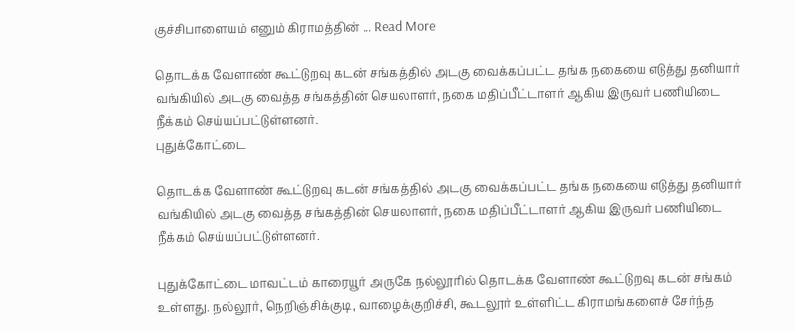குச்சிபாளையம் எனும் கிராமத்தின் ... Read More

தொடக்க வேளாண் கூட்டுறவு கடன் சங்கத்தில் அடகு வைக்கப்பட்ட தங்க நகையை எடுத்து தனியார் வங்கியில் அடகு வைத்த சங்கத்தின் செயலாளர், நகை மதிப்பீட்டாளர் ஆகிய இருவர் பணியிடை நீக்கம் செய்யப்பட்டுள்ளனர்.
புதுக்கோட்டை

தொடக்க வேளாண் கூட்டுறவு கடன் சங்கத்தில் அடகு வைக்கப்பட்ட தங்க நகையை எடுத்து தனியார் வங்கியில் அடகு வைத்த சங்கத்தின் செயலாளர், நகை மதிப்பீட்டாளர் ஆகிய இருவர் பணியிடை நீக்கம் செய்யப்பட்டுள்ளனர்.

புதுக்கோட்டை மாவட்டம் காரையூர் அருகே நல்லூரில் தொடக்க வேளாண் கூட்டுறவு கடன் சங்கம் உள்ளது. நல்லூர், நெறிஞ்சிக்குடி, வாழைக்குறிச்சி, கூடலூர் உள்ளிட்ட கிராமங்களைச் சேர்ந்த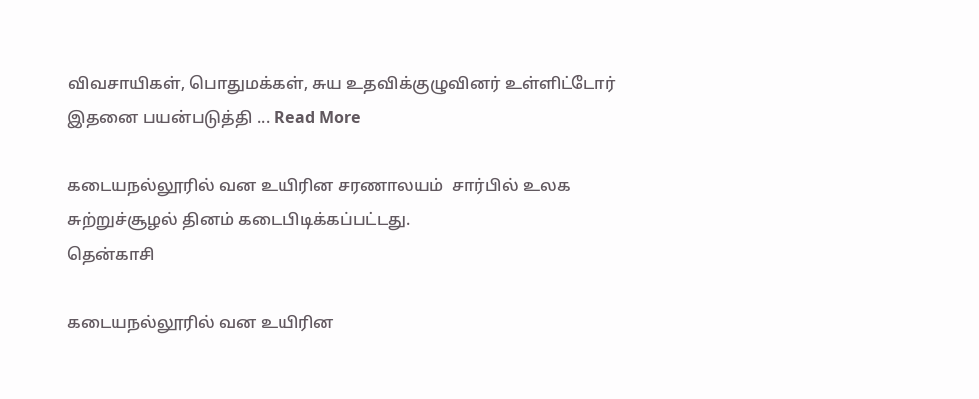விவசாயிகள், பொதுமக்கள், சுய உதவிக்குழுவினர் உள்ளிட்டோர் இதனை பயன்படுத்தி ... Read More

கடையநல்லூரில் வன உயிரின சரணாலயம்  சார்பில் உலக சுற்றுச்சூழல் தினம் கடைபிடிக்கப்பட்டது.
தென்காசி

கடையநல்லூரில் வன உயிரின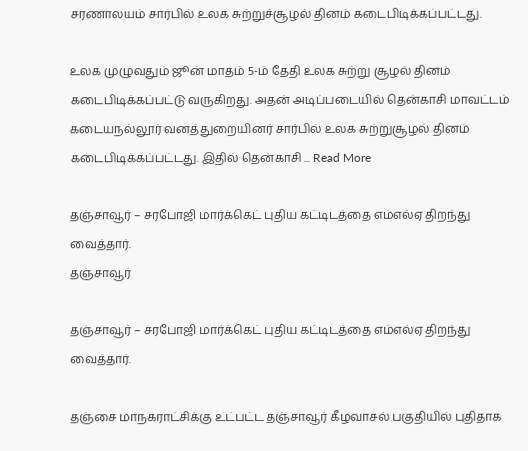சரணாலயம் சார்பில் உலக சுற்றுச்சூழல் தினம் கடைபிடிக்கப்பட்டது.

உலக முழுவதும் ஜூன் மாதம் 5-ம் தேதி உலக சுற்று சூழல் தினம் கடைபிடிக்கப்பட்டு வருகிறது. அதன் அடிப்படையில் தென்காசி மாவட்டம் கடையநல்லூர் வனத்துறையினர் சார்பில் உலக சுற்றுசூழல் தினம் கடைபிடிக்கப்பட்டது. இதில் தென்காசி ... Read More

தஞ்சாவூர் – சரபோஜி மார்க்கெட் புதிய கட்டிடத்தை எம்எல்ஏ திறந்து வைத்தார்.
தஞ்சாவூர்

தஞ்சாவூர் – சரபோஜி மார்க்கெட் புதிய கட்டிடத்தை எம்எல்ஏ திறந்து வைத்தார்.

தஞ்சை மாநகராட்சிக்கு உட்பட்ட தஞ்சாவூர் கீழவாசல் பகுதியில் புதிதாக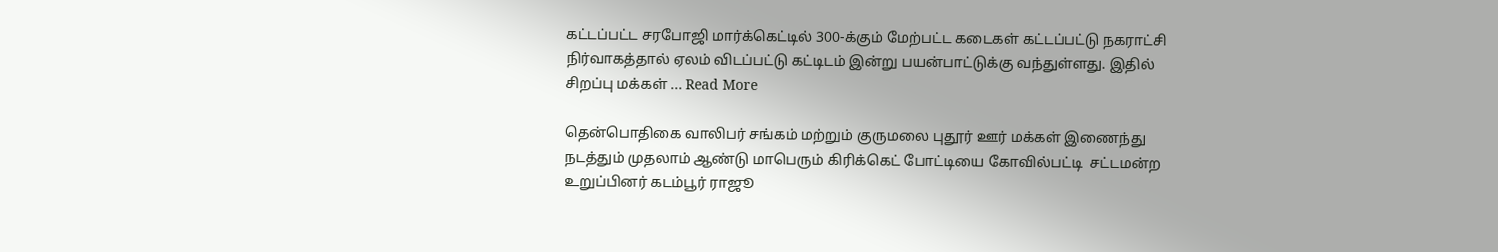கட்டப்பட்ட சரபோஜி மார்க்கெட்டில் 300-க்கும் மேற்பட்ட கடைகள் கட்டப்பட்டு நகராட்சி நிர்வாகத்தால் ஏலம் விடப்பட்டு கட்டிடம் இன்று பயன்பாட்டுக்கு வந்துள்ளது. இதில் சிறப்பு மக்கள் ... Read More

தென்பொதிகை வாலிபர் சங்கம் மற்றும் குருமலை புதூர் ஊர் மக்கள் இணைந்து நடத்தும் முதலாம் ஆண்டு மாபெரும் கிரிக்கெட் போட்டியை கோவில்பட்டி  சட்டமன்ற உறுப்பினர் கடம்பூர் ராஜூ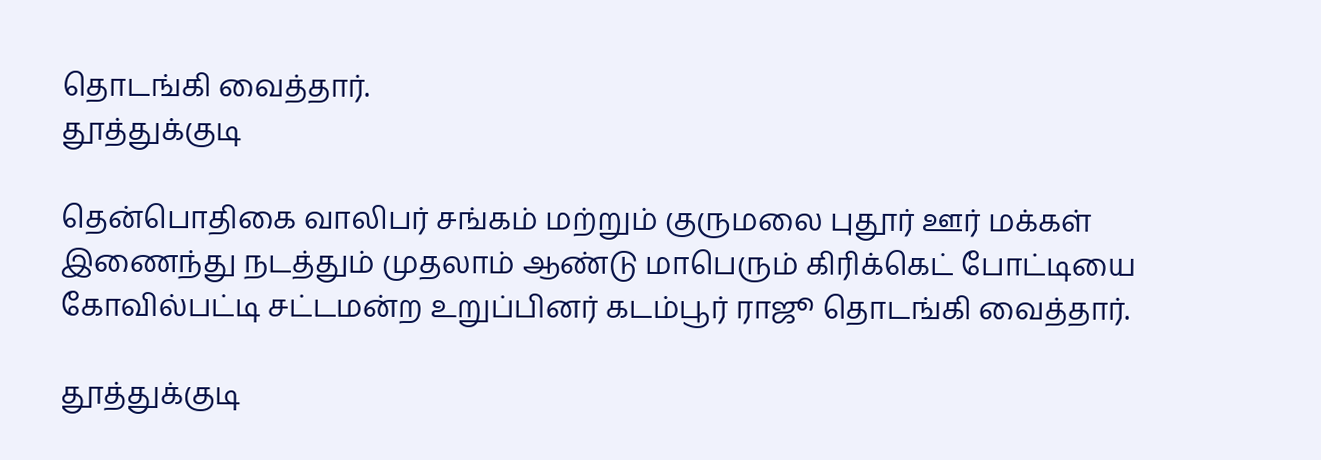தொடங்கி வைத்தார்.
தூத்துக்குடி

தென்பொதிகை வாலிபர் சங்கம் மற்றும் குருமலை புதூர் ஊர் மக்கள் இணைந்து நடத்தும் முதலாம் ஆண்டு மாபெரும் கிரிக்கெட் போட்டியை கோவில்பட்டி சட்டமன்ற உறுப்பினர் கடம்பூர் ராஜூ தொடங்கி வைத்தார்.

தூத்துக்குடி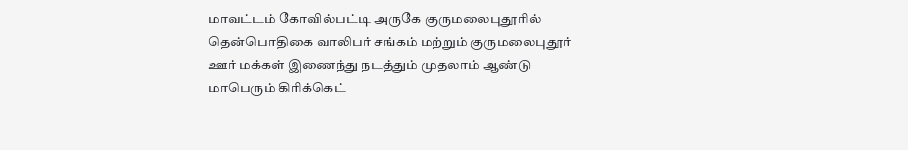மாவட்டம் கோவில்பட்டி அருகே குருமலைபுதூரில் தென்பொதிகை வாலிபர் சங்கம் மற்றும் குருமலைபுதூர் ஊர் மக்கள் இணைந்து நடத்தும் முதலாம் ஆண்டு மாபெரும் கிரிக்கெட்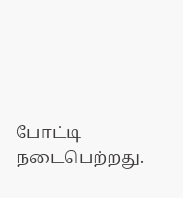போட்டி நடைபெற்றது.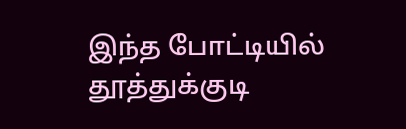இந்த போட்டியில் தூத்துக்குடி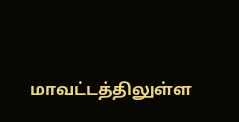மாவட்டத்திலுள்ள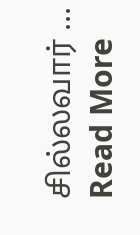சில்லவார் ... Read More